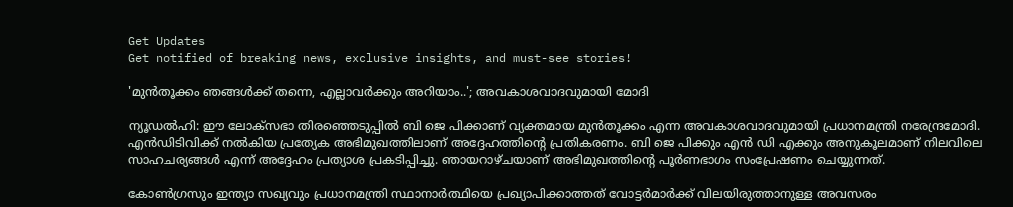Get Updates
Get notified of breaking news, exclusive insights, and must-see stories!

'മുന്‍തൂക്കം ഞങ്ങള്‍ക്ക് തന്നെ, എല്ലാവര്‍ക്കും അറിയാം..'; അവകാശവാദവുമായി മോദി

ന്യൂഡല്‍ഹി: ഈ ലോക്‌സഭാ തിരഞ്ഞെടുപ്പില്‍ ബി ജെ പിക്കാണ് വ്യക്തമായ മുന്‍തൂക്കം എന്ന അവകാശവാദവുമായി പ്രധാനമന്ത്രി നരേന്ദ്രമോദി. എന്‍ഡിടിവിക്ക് നല്‍കിയ പ്രത്യേക അഭിമുഖത്തിലാണ് അദ്ദേഹത്തിന്റെ പ്രതികരണം. ബി ജെ പിക്കും എന്‍ ഡി എക്കും അനുകൂലമാണ് നിലവിലെ സാഹചര്യങ്ങള്‍ എന്ന് അദ്ദേഹം പ്രത്യാശ പ്രകടിപ്പിച്ചു. ഞായറാഴ്ചയാണ് അഭിമുഖത്തിന്റെ പൂര്‍ണഭാഗം സംപ്രേഷണം ചെയ്യുന്നത്.

കോണ്‍ഗ്രസും ഇന്ത്യാ സഖ്യവും പ്രധാനമന്ത്രി സ്ഥാനാര്‍ത്ഥിയെ പ്രഖ്യാപിക്കാത്തത് വോട്ടര്‍മാര്‍ക്ക് വിലയിരുത്താനുള്ള അവസരം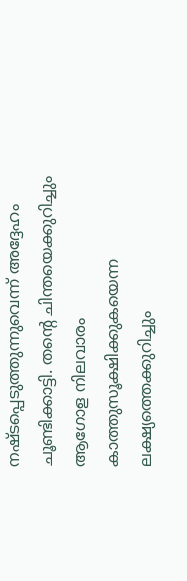നഷ്ടപ്പെടുത്തുന്നുവെന്ന് അദ്ദേഹം ചൂണ്ടിക്കാട്ടി. തന്റെ ചിന്തയെക്കുറിച്ചും ആഗോള നിലവാരം കാത്തുസൂക്ഷിക്കുകയെന്ന ലക്ഷ്യത്തെക്കുറിച്ചും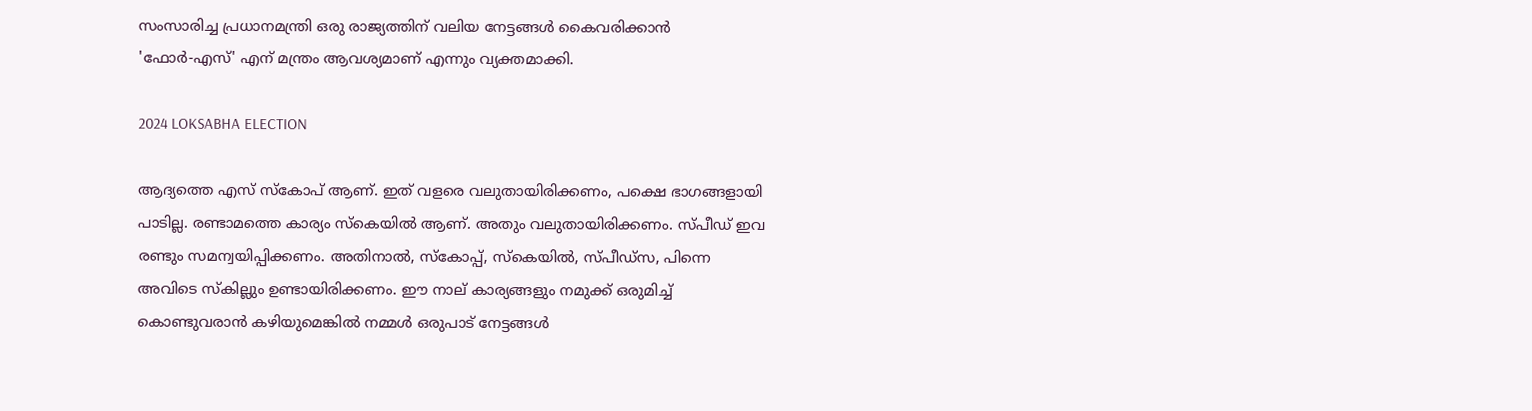സംസാരിച്ച പ്രധാനമന്ത്രി ഒരു രാജ്യത്തിന് വലിയ നേട്ടങ്ങള്‍ കൈവരിക്കാന്‍ 'ഫോര്‍-എസ്' എന് മന്ത്രം ആവശ്യമാണ് എന്നും വ്യക്തമാക്കി.

2024 LOKSABHA ELECTION

ആദ്യത്തെ എസ് സ്‌കോപ് ആണ്. ഇത് വളരെ വലുതായിരിക്കണം, പക്ഷെ ഭാഗങ്ങളായി പാടില്ല. രണ്ടാമത്തെ കാര്യം സ്‌കെയില്‍ ആണ്. അതും വലുതായിരിക്കണം. സ്പീഡ് ഇവ രണ്ടും സമന്വയിപ്പിക്കണം. അതിനാല്‍, സ്‌കോപ്പ്, സ്‌കെയില്‍, സ്പീഡ്‌സ, പിന്നെ അവിടെ സ്‌കില്ലും ഉണ്ടായിരിക്കണം. ഈ നാല് കാര്യങ്ങളും നമുക്ക് ഒരുമിച്ച് കൊണ്ടുവരാന്‍ കഴിയുമെങ്കില്‍ നമ്മള്‍ ഒരുപാട് നേട്ടങ്ങള്‍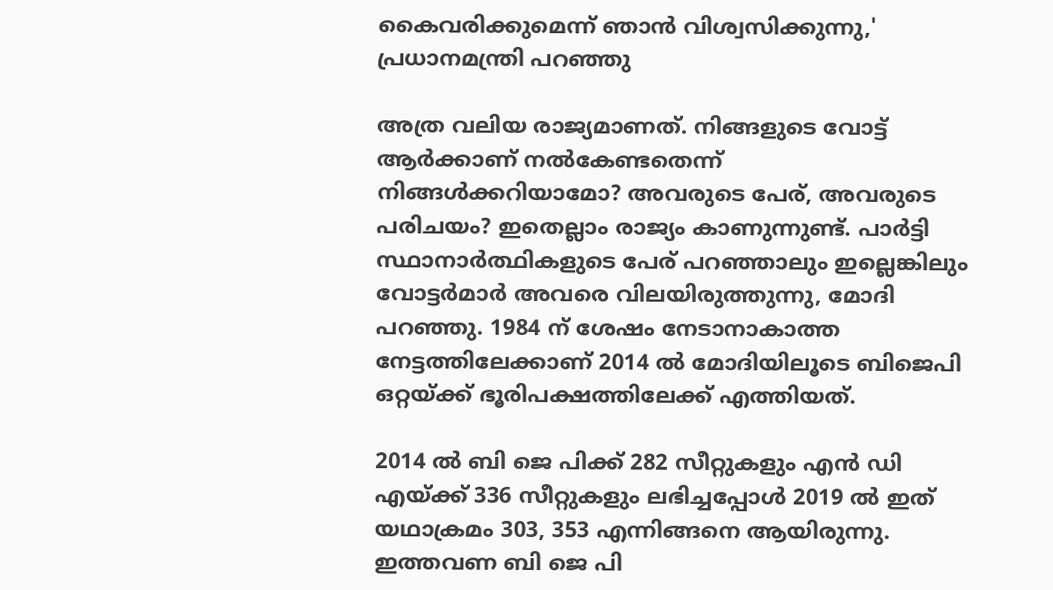കൈവരിക്കുമെന്ന് ഞാന്‍ വിശ്വസിക്കുന്നു,' പ്രധാനമന്ത്രി പറഞ്ഞു

അത്ര വലിയ രാജ്യമാണത്. നിങ്ങളുടെ വോട്ട് ആര്‍ക്കാണ് നല്‍കേണ്ടതെന്ന് നിങ്ങള്‍ക്കറിയാമോ? അവരുടെ പേര്, അവരുടെ പരിചയം? ഇതെല്ലാം രാജ്യം കാണുന്നുണ്ട്. പാര്‍ട്ടി സ്ഥാനാര്‍ത്ഥികളുടെ പേര് പറഞ്ഞാലും ഇല്ലെങ്കിലും വോട്ടര്‍മാര്‍ അവരെ വിലയിരുത്തുന്നു, മോദി പറഞ്ഞു. 1984 ന് ശേഷം നേടാനാകാത്ത നേട്ടത്തിലേക്കാണ് 2014 ല്‍ മോദിയിലൂടെ ബിജെപി ഒറ്റയ്ക്ക് ഭൂരിപക്ഷത്തിലേക്ക് എത്തിയത്.

2014 ല്‍ ബി ജെ പിക്ക് 282 സീറ്റുകളും എന്‍ ഡി എയ്ക്ക് 336 സീറ്റുകളും ലഭിച്ചപ്പോള്‍ 2019 ല്‍ ഇത് യഥാക്രമം 303, 353 എന്നിങ്ങനെ ആയിരുന്നു. ഇത്തവണ ബി ജെ പി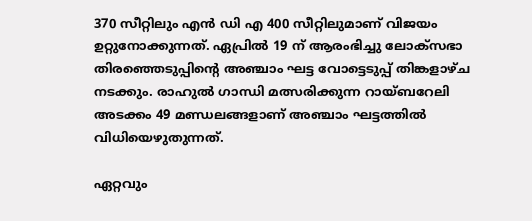370 സീറ്റിലും എന്‍ ഡി എ 400 സീറ്റിലുമാണ് വിജയം ഉറ്റുനോക്കുന്നത്. ഏപ്രില്‍ 19 ന് ആരംഭിച്ചു ലോക്സഭാ തിരഞ്ഞെടുപ്പിന്റെ അഞ്ചാം ഘട്ട വോട്ടെടുപ്പ് തിങ്കളാഴ്ച നടക്കും. രാഹുല്‍ ഗാന്ധി മത്സരിക്കുന്ന റായ്ബറേലി അടക്കം 49 മണ്ഡലങ്ങളാണ് അഞ്ചാം ഘട്ടത്തില്‍ വിധിയെഴുതുന്നത്.

ഏറ്റവും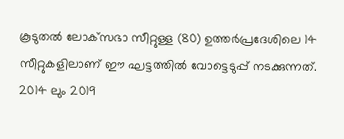കൂടുതല്‍ ലോക്‌സഭാ സീറ്റുള്ള (80) ഉത്തര്‍പ്രദേശിലെ 14 സീറ്റുകളിലാണ് ഈ ഘട്ടത്തില്‍ വോട്ടെടുപ്പ് നടക്കുന്നത്. 2014 ലും 2019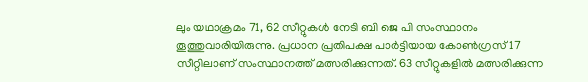ലും യഥാക്രമം 71, 62 സീറ്റുകള്‍ നേടി ബി ജെ പി സംസ്ഥാനം തൂത്തുവാരിയിരുന്നു. പ്രധാന പ്രതിപക്ഷ പാര്‍ട്ടിയായ കോണ്‍ഗ്രസ് 17 സീറ്റിലാണ് സംസ്ഥാനത്ത് മത്സരിക്കുന്നത്. 63 സീറ്റുകളില്‍ മത്സരിക്കുന്ന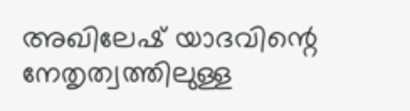അഖിലേഷ് യാദവിന്റെ നേതൃത്വത്തിലുള്ള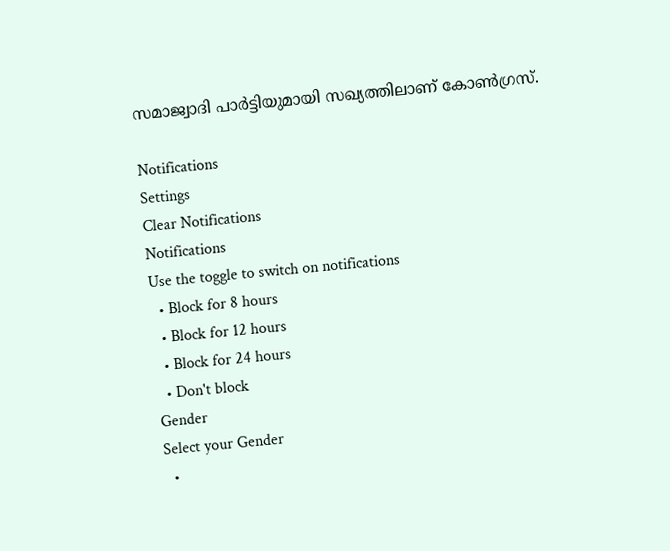സമാജ്വാദി പാര്‍ട്ടിയുമായി സഖ്യത്തിലാണ് കോണ്‍ഗ്രസ്.

Notifications
Settings
Clear Notifications
Notifications
Use the toggle to switch on notifications
  • Block for 8 hours
  • Block for 12 hours
  • Block for 24 hours
  • Don't block
Gender
Select your Gender
  •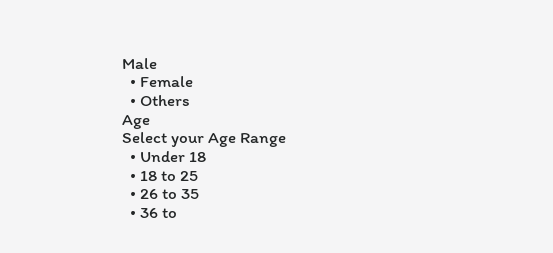Male
  • Female
  • Others
Age
Select your Age Range
  • Under 18
  • 18 to 25
  • 26 to 35
  • 36 to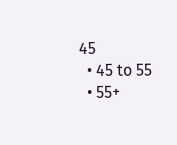45
  • 45 to 55
  • 55+